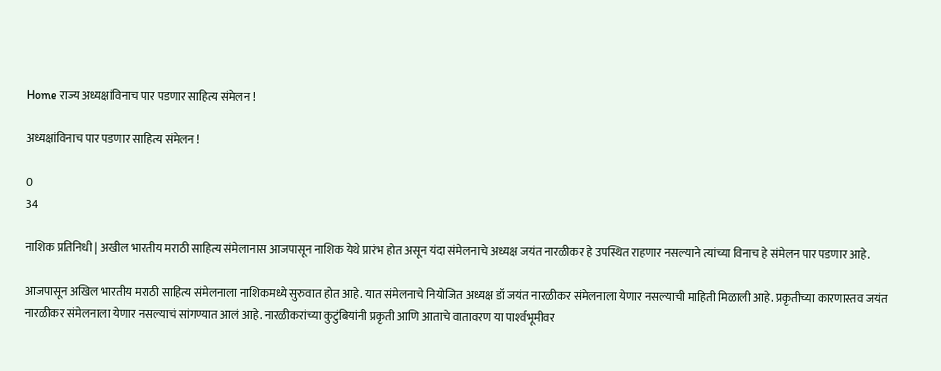Home राज्य अध्यक्षांविनाच पार पडणार साहित्य संमेलन !

अध्यक्षांविनाच पार पडणार साहित्य संमेलन !

0
34

नाशिक प्रतिनिधी | अखील भारतीय मराठी साहित्य संमेलानास आजपासून नाशिक येथे प्रारंभ होत असून यंदा संमेलनाचे अध्यक्ष जयंत नारळीकर हे उपस्थित राहणार नसल्याने त्यांच्या विनाच हे संमेलन पार पडणार आहे.

आजपासून अखिल भारतीय मराठी साहित्य संमेलनाला नाशिकमध्ये सुरुवात होत आहे. यात संमेलनाचे नियोजित अध्यक्ष डॉ जयंत नारळीकर संमेलनाला येणार नसल्याची माहिती मिळाली आहे. प्रकृतीच्या कारणास्तव जयंत नारळीकर संमेलनाला येणार नसल्याचं सांगण्यात आलं आहे. नारळीकरांच्या कुटुंबियांनी प्रकृती आणि आताचे वातावरण या पार्श्‍वभूमीवर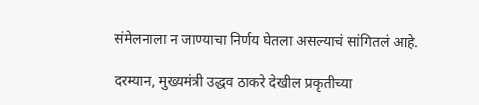संमेलनाला न जाण्याचा निर्णय घेतला असल्याचं सांगितलं आहे.

दरम्यान, मुख्यमंत्री उद्धव ठाकरे देखील प्रकृतीच्या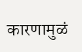कारणामुळं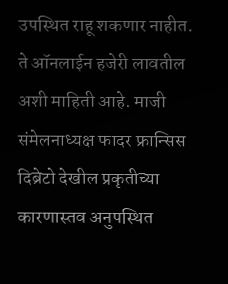उपस्थित राहू शकणार नाहीत. ते ऑनलाईन हजेरी लावतील अशी माहिती आहे. माजी संमेलनाध्यक्ष फादर फ्रान्सिस दिब्रेटो देखील प्रकृतीच्या कारणास्तव अनुपस्थित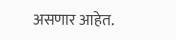असणार आहेत.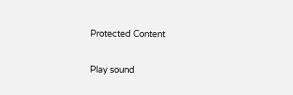Protected Content

Play sound